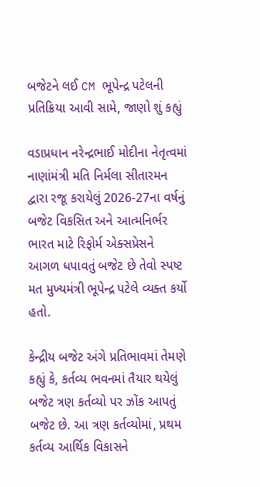બજેટને લઈ CM ભૂપેન્દ્ર પટેલની પ્રતિક્રિયા આવી સામે, જાણો શું કહ્યું

વડાપ્રધાન નરેન્દ્રભાઈ મોદીના નેતૃત્વમાં નાણાંમંત્રી મતિ નિર્મલા સીતારમન દ્વારા રજૂ કરાયેલું 2026-27ના વર્ષનું બજેટ વિકસિત અને આત્મનિર્ભર ભારત માટે રિફોર્મ એક્સપ્રેસને આગળ ધપાવતું બજેટ છે તેવો સ્પષ્ટ મત મુખ્યમંત્રી ભૂપેન્દ્ર પટેલે વ્યક્ત કર્યો હતો.

કેન્દ્રીય બજેટ અંગે પ્રતિભાવમાં તેમણે કહ્યું કે, કર્તવ્ય ભવનમાં તૈયાર થયેલું બજેટ ત્રણ કર્તવ્યો પર ઝોંક આપતું બજેટ છે. આ ત્રણ કર્તવ્યોમાં, પ્રથમ કર્તવ્ય આર્થિક વિકાસને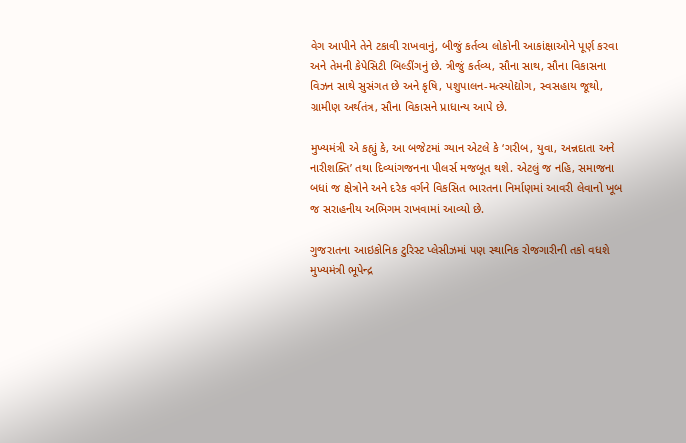વેગ આપીને તેને ટકાવી રાખવાનું, બીજું કર્તવ્ય લોકોની આકાંક્ષાઓને પૂર્ણ કરવા અને તેમની કેપેસિટી બિલ્ડીંગનું છે. ત્રીજું કર્તવ્ય, સૌના સાથ, સૌના વિકાસના વિઝન સાથે સુસંગત છે અને કૃષિ, પશુપાલન-મત્સ્યોદ્યોગ, સ્વસહાય જૂથો, ગ્રામીણ અર્થતંત્ર, સૌના વિકાસને પ્રાધાન્ય આપે છે.

મુખ્યમંત્રી એ કહ્યું કે, આ બજેટમાં ગ્યાન એટલે કે ‘ગરીબ, યુવા, અન્નદાતા અને નારીશક્તિ’ તથા દિવ્યાંગજનના પીલર્સ મજબૂત થશે. એટલું જ નહિ, સમાજના બધાં જ ક્ષેત્રોને અને દરેક વર્ગને વિકસિત ભારતના નિર્માણમાં આવરી લેવાનો ખૂબ જ સરાહનીય અભિગમ રાખવામાં આવ્યો છે.

ગુજરાતના આઇકોનિક ટુરિસ્ટ પ્લેસીઝમાં પણ સ્થાનિક રોજગારીની તકો વધશે
મુખ્યમંત્રી ભૂપેન્દ્ર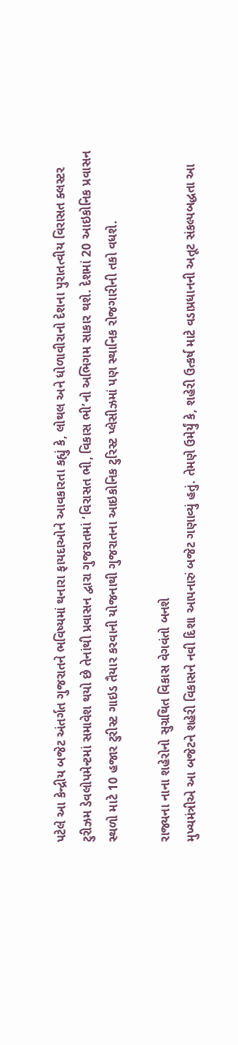પટેલે આ કેન્દ્રીય બજેટ અંતર્ગત ગુજરાતને ભવિષ્યમાં થનારા ફાયદાઓને આવકારતા કહ્યું કે, લોથલ અને ધોળાવીરાનો દેશના પુરાતત્વીય વિરાસત ક્લસ્ટર ટુરીઝમ ડેવલોપમેન્ટમાં સમાવેશ થયો છે તેનાંથી પ્રવાસન દ્વારા ગુજરાતમાં ‘વિરાસત ભી, વિકાસ ભી’નો અભિગમ સાકાર થશે. દેશમાં 20 આઇકોનિક પ્રવાસન સ્થળો માટે 10 હજાર ટુરીસ્ટ ગાઇડ તૈયાર કરવાની યોજનાથી ગુજરાતના આઇકોનિક ટુરિસ્ટ પ્લેસીઝમાં પણ સ્થાનિક રોજગારીની તકો વધશે.

રાજ્યના નાના શહેરોનો સુગ્રથિત વિકાસ વેગવંતો બનશે
મુખ્યમંત્રીએ આ બજેટને શહેરી વિકાસને નવી દિશા આપનારું બજેટ ગણાવ્યું હતું. તેમણે ઉમેર્યું કે, શહેરી ઉત્કર્ષ માટે વડાપ્રધાનની અતૂટ સંકલ્પબદ્ધતા આ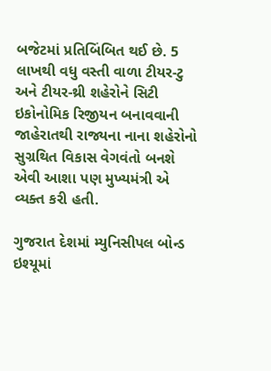બજેટમાં પ્રતિબિંબિત થઈ છે. 5 લાખથી વધુ વસ્તી વાળા ટીયર-ટુ અને ટીયર-થ્રી શહેરોને સિટી ઇકોનોમિક રિજીયન બનાવવાની જાહેરાતથી રાજ્યના નાના શહેરોનો સુગ્રથિત વિકાસ વેગવંતો બનશે એવી આશા પણ મુખ્યમંત્રી એ વ્યક્ત કરી હતી.

ગુજરાત દેશમાં મ્યુનિસીપલ બોન્ડ ઇશ્યૂમાં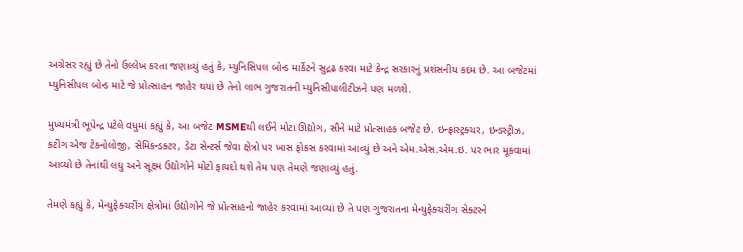અગ્રેસર રહ્યું છે તેનો ઉલ્લેખ કરતા જણાવ્યું હતું કે, મ્યુનિસિપલ બોન્ડ માર્કેટને સુદ્રઢ કરવા માટે કેન્દ્ર સરકારનું પ્રશંસનીય કદમ છે. આ બજેટમાં મ્યુનિસીપલ બોન્ડ માટે જે પ્રોત્સાહન જાહેર થયાં છે તેનો લાભ ગુજરાતની મ્યુનિસીપાલીટીઝને પણ મળશે.

મુખ્યમંત્રી ભૂપેન્દ્ર પટેલે વધુમાં કહ્યું કે, આ બજેટ MSMEથી લઈને મોટા ઊદ્યોગ, સૌને માટે પ્રોત્સાહક બજેટ છે. ઇન્ફ્રાસ્ટ્રક્ચર, ઇન્ડસ્ટ્રીઝ, કટીંગ એજ ટેકનોલોજી, સેમિકન્ડક્ટર, ડેટા સેન્ટર્સ જેવા ક્ષેત્રો પર ખાસ ફોકસ કરવામાં આવ્યું છે અને એમ.એસ.એમ.ઇ. પર ભાર મૂકવામાં આવ્યો છે તેનાંથી લઘુ અને સૂક્ષ્મ ઉદ્યોગોને મોટો ફાયદો થશે તેમ પણ તેમણે જણાવ્યું હતું.

તેમણે કહ્યું કે, મેન્યુફેક્ચરીંગ ક્ષેત્રોમાં ઉદ્યોગોને જે પ્રોત્સાહનો જાહેર કરવામાં આવ્યાં છે તે પણ ગુજરાતના મેન્યુફેક્ચરીંગ સેક્ટરને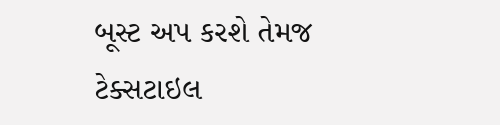બૂસ્ટ અપ કરશે તેમજ ટેક્સટાઇલ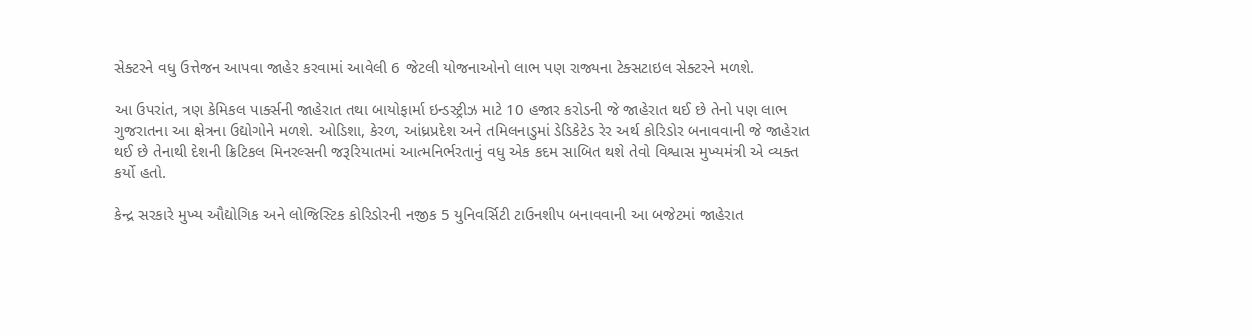સેક્ટરને વધુ ઉત્તેજન આપવા જાહેર કરવામાં આવેલી 6 જેટલી યોજનાઓનો લાભ પણ રાજ્યના ટેક્સટાઇલ સેક્ટરને મળશે.

આ ઉપરાંત, ત્રણ કેમિકલ પાર્ક્સની જાહેરાત તથા બાયોફાર્મા ઇન્ડસ્ટ્રીઝ માટે 10 હજાર કરોડની જે જાહેરાત થઈ છે તેનો પણ લાભ ગુજરાતના આ ક્ષેત્રના ઉદ્યોગોને મળશે. ઓડિશા, કેરળ, આંધ્રપ્રદેશ અને તમિલનાડુમાં ડેડિકેટેડ રેર અર્થ કોરિડોર બનાવવાની જે જાહેરાત થઈ છે તેનાથી દેશની ક્રિટિકલ મિનરલ્સની જરૂરિયાતમાં આત્મનિર્ભરતાનું વધુ એક કદમ સાબિત થશે તેવો વિશ્વાસ મુખ્યમંત્રી એ વ્યક્ત કર્યો હતો.

કેન્દ્ર સરકારે મુખ્ય ઔદ્યોગિક અને લોજિસ્ટિક કોરિડોરની નજીક 5 યુનિવર્સિટી ટાઉનશીપ બનાવવાની આ બજેટમાં જાહેરાત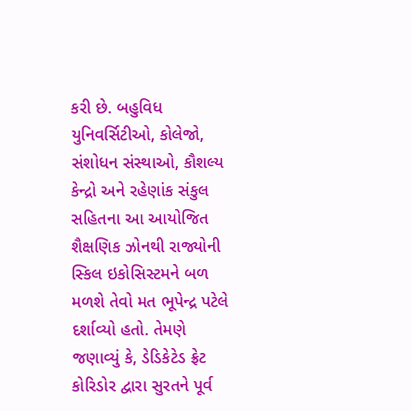કરી છે. બહુવિધ યુનિવર્સિટીઓ, કોલેજો, સંશોધન સંસ્થાઓ, કૌશલ્ય કેન્દ્રો અને રહેણાંક સંકુલ સહિતના આ આયોજિત શૈક્ષણિક ઝોનથી રાજ્યોની સ્કિલ ઇકોસિસ્ટમને બળ મળશે તેવો મત ભૂપેન્દ્ર પટેલે દર્શાવ્યો હતો. તેમણે જણાવ્યું કે, ડેડિકેટેડ ફ્રેટ કોરિડોર દ્વારા સુરતને પૂર્વ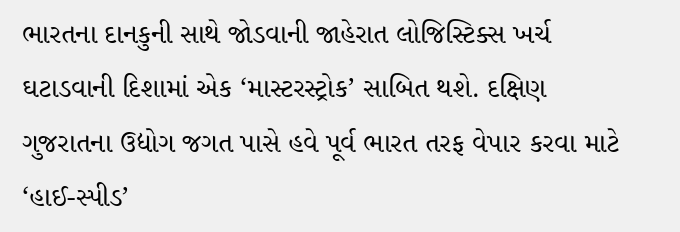ભારતના દાનકુની સાથે જોડવાની જાહેરાત લોજિસ્ટિક્સ ખર્ચ ઘટાડવાની દિશામાં એક ‘માસ્ટરસ્ટ્રોક’ સાબિત થશે. દક્ષિણ ગુજરાતના ઉદ્યોગ જગત પાસે હવે પૂર્વ ભારત તરફ વેપાર કરવા માટે ‘હાઈ-સ્પીડ’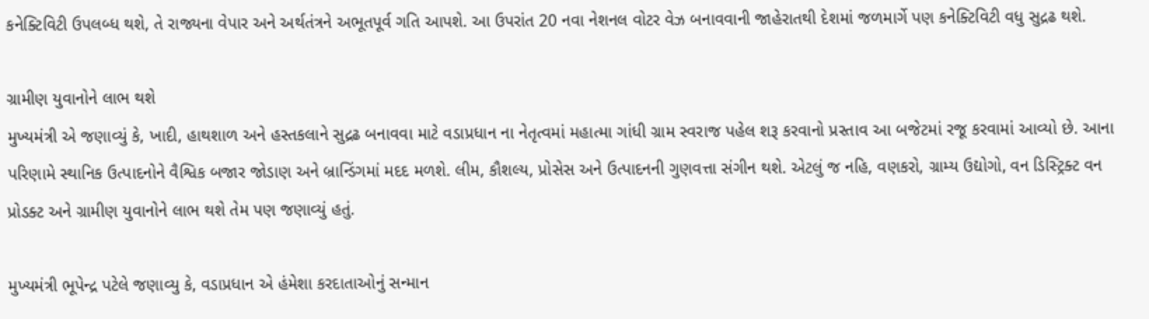કનેક્ટિવિટી ઉપલબ્ધ થશે, તે રાજ્યના વેપાર અને અર્થતંત્રને અભૂતપૂર્વ ગતિ આપશે. આ ઉપરાંત 20 નવા નેશનલ વોટર વેઝ બનાવવાની જાહેરાતથી દેશમાં જળમાર્ગે પણ કનેક્ટિવિટી વધુ સુદ્રઢ થશે.

ગ્રામીણ યુવાનોને લાભ થશે
મુખ્યમંત્રી એ જણાવ્યું કે, ખાદી, હાથશાળ અને હસ્તકલાને સુદ્રઢ બનાવવા માટે વડાપ્રધાન ના નેતૃત્વમાં મહાત્મા ગાંધી ગ્રામ સ્વરાજ પહેલ શરૂ કરવાનો પ્રસ્તાવ આ બજેટમાં રજૂ કરવામાં આવ્યો છે. આના પરિણામે સ્થાનિક ઉત્પાદનોને વૈશ્વિક બજાર જોડાણ અને બ્રાન્ડિંગમાં મદદ મળશે. લીમ, કૌશલ્ય, પ્રોસેસ અને ઉત્પાદનની ગુણવત્તા સંગીન થશે. એટલું જ નહિ, વણકરો, ગ્રામ્ય ઉદ્યોગો, વન ડિસ્ટ્રિક્ટ વન પ્રોડક્ટ અને ગ્રામીણ યુવાનોને લાભ થશે તેમ પણ જણાવ્યું હતું.

મુખ્યમંત્રી ભૂપેન્દ્ર પટેલે જણાવ્યુ કે, વડાપ્રધાન એ હંમેશા કરદાતાઓનું સન્માન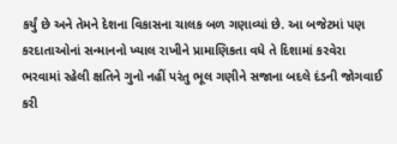કર્યું છે અને તેમને દેશના વિકાસના ચાલક બળ ગણાવ્યાં છે. આ બજેટમાં પણ કરદાતાઓનાં સન્માનનો ખ્યાલ રાખીને પ્રામાણિકતા વધે તે દિશામાં કરવેરા ભરવામાં રહેલી ક્ષતિને ગુનો નહીં પરંતુ ભૂલ ગણીને સજાના બદલે દંડની જોગવાઈ કરી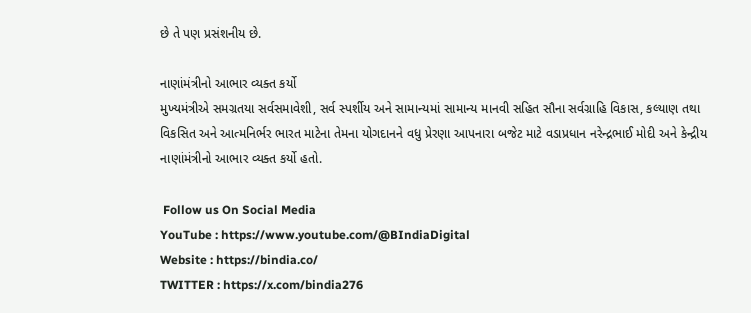છે તે પણ પ્રસંશનીય છે.

નાણાંમંત્રીનો આભાર વ્યક્ત કર્યો
મુખ્યમંત્રીએ સમગ્રતયા સર્વસમાવેશી, સર્વ સ્પર્શીય અને સામાન્યમાં સામાન્ય માનવી સહિત સૌના સર્વગ્રાહિ વિકાસ, કલ્યાણ તથા વિકસિત અને આત્મનિર્ભર ભારત માટેના તેમના યોગદાનને વધુ પ્રેરણા આપનારા બજેટ માટે વડાપ્રધાન નરેન્દ્રભાઈ મોદી અને કેન્દ્રીય નાણાંમંત્રીનો આભાર વ્યક્ત કર્યો હતો.

 Follow us On Social Media
YouTube : https://www.youtube.com/@BIndiaDigital
Website : https://bindia.co/
TWITTER : https://x.com/bindia276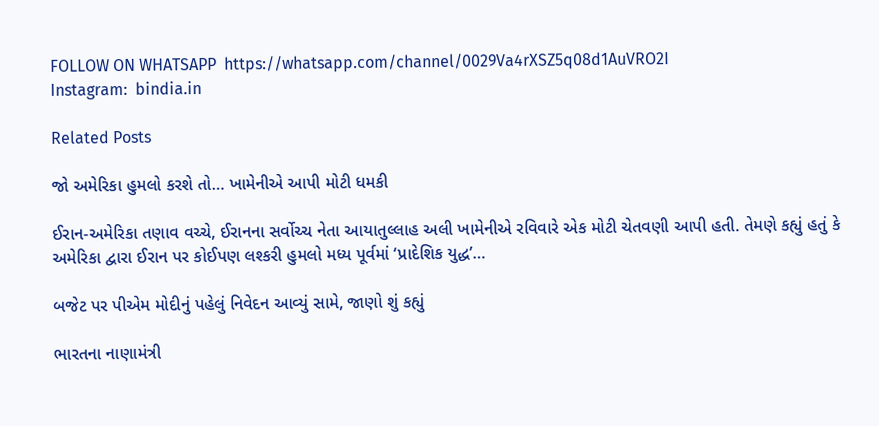FOLLOW ON WHATSAPP  https://whatsapp.com/channel/0029Va4rXSZ5q08d1AuVRO2I
Instagram:  bindia.in

Related Posts

જો અમેરિકા હુમલો કરશે તો… ખામેનીએ આપી મોટી ધમકી

ઈરાન-અમેરિકા તણાવ વચ્ચે, ઈરાનના સર્વોચ્ચ નેતા આયાતુલ્લાહ અલી ખામેનીએ રવિવારે એક મોટી ચેતવણી આપી હતી. તેમણે કહ્યું હતું કે અમેરિકા દ્વારા ઈરાન પર કોઈપણ લશ્કરી હુમલો મધ્ય પૂર્વમાં ‘પ્રાદેશિક યુદ્ધ’…

બજેટ પર પીએમ મોદીનું પહેલું નિવેદન આવ્યું સામે, જાણો શું કહ્યું

ભારતના નાણામંત્રી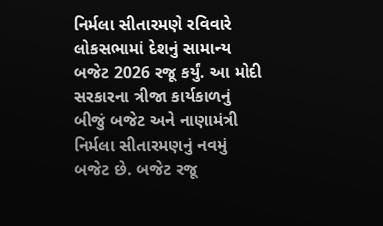નિર્મલા સીતારમણે રવિવારે લોકસભામાં દેશનું સામાન્ય બજેટ 2026 રજૂ કર્યું. આ મોદી સરકારના ત્રીજા કાર્યકાળનું બીજું બજેટ અને નાણામંત્રી નિર્મલા સીતારમણનું નવમું બજેટ છે. બજેટ રજૂ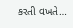કરતી વખતે…